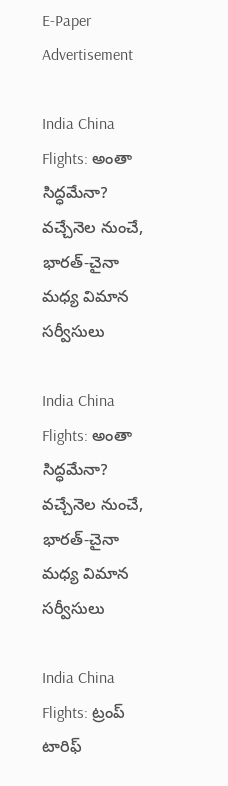E-Paper
Advertisement

India China Flights: అంతా సిద్ధమేనా? వచ్చేనెల నుంచే, భారత్-చైనా మధ్య విమాన సర్వీసులు

India China Flights: అంతా సిద్ధమేనా? వచ్చేనెల నుంచే, భారత్-చైనా మధ్య విమాన సర్వీసులు

India China Flights: ట్రంప్ టారిఫ్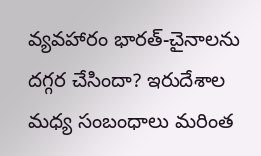వ్యవహారం భారత్-చైనాలను దగ్గర చేసిందా? ఇరుదేశాల మధ్య సంబంధాలు మరింత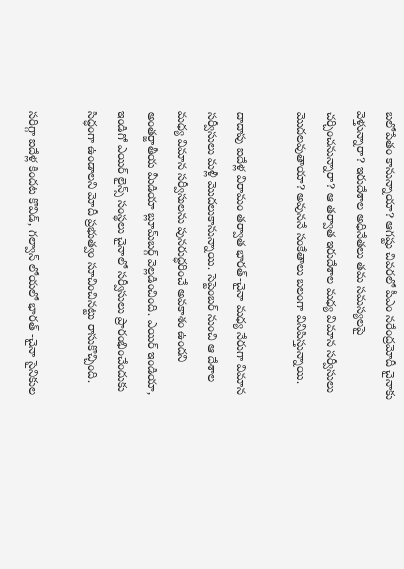బలోపేతం కానున్నాయా? ఆగష్టు చివరలో పీఎం నరేంద్రమోదీ చైనాకు వెళ్తున్నారా? ఇరుదేశాల అధినేతలు తమ సమస్యలపై చర్చించనున్నారా? ఆ తర్వాత ఇరుదేశాల మధ్య విమాన సర్వీసులు మొదలవుతాయా? అవుననే సంకేతాలు బలంగా వినిపిస్తున్నాయి.

దాదాపు ఐదేళ్ల విరామం తర్వాత భారత్-చైనా మధ్య నేరుగా విమాన సర్వీసులు మళ్లీ మొదలుకానున్నాయి. సెప్టెంబర్ నుంచి ఆ దేశాల మధ్య విమాన సర్వీసులను పునరుద్ధరించే అవకాశం ఉందని అంతర్జాతీయ మీడియా బ్లూమ్‌బర్గ్ వెల్లడించింది. ఎయిర్ ఇండియా, ఇండిగో ఎయిర్ లైన్స్ సంస్థలు చైనాలో సర్వీసులు ప్రారంభించేందుకు సిద్ధంగా ఉండాలని మోదీ ప్రభుత్వం సూచించినట్టు రాసుకొచ్చింది.

సరిగ్గా ఐదేళ్ల కిందట కొవిడ్, గల్వాన్ లోయలో భారత్ -చైనా సైనికుల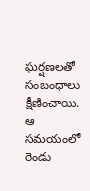ఘర్షణలతో సంబంధాలు క్షీణించాయి. ఆ సమయంలో రెండు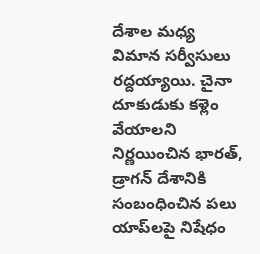దేశాల మధ్య విమాన సర్వీసులు రద్దయ్యాయి. చైనా దూకుడుకు కళ్లెం వేయాలని నిర్ణయించిన భారత్, డ్రాగన్ దేశానికి సంబంధించిన పలు యాప్‌లపై నిషేధం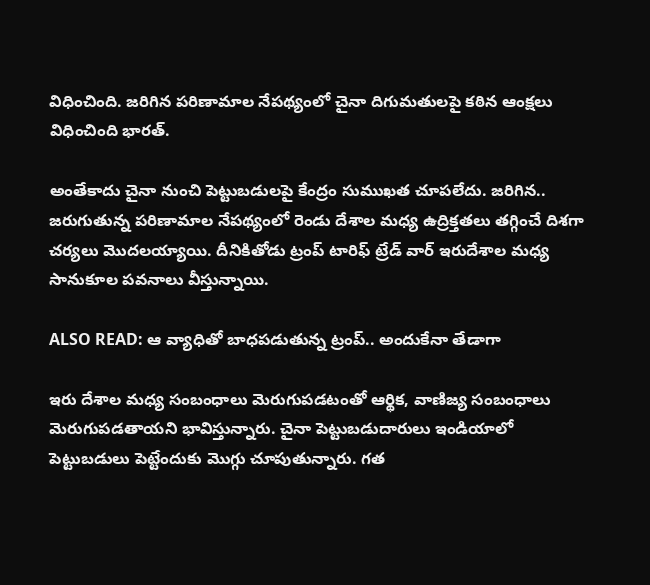విధించింది. జరిగిన పరిణామాల నేపథ్యంలో చైనా దిగుమతులపై కఠిన ఆంక్షలు విధించింది భారత్.

అంతేకాదు చైనా నుంచి పెట్టుబడులపై కేంద్రం సుముఖత చూపలేదు. జరిగిన.. జరుగుతున్న పరిణామాల నేపథ్యంలో రెండు దేశాల మధ్య ఉద్రిక్తతలు తగ్గించే దిశగా చర్యలు మొదలయ్యాయి. దీనికితోడు ట్రంప్ టారిఫ్ ట్రేడ్ వార్ ఇరుదేశాల మధ్య సానుకూల పవనాలు వీస్తున్నాయి.

ALSO READ: ఆ వ్యాధితో బాధపడుతున్న ట్రంప్.. అందుకేనా తేడాగా

ఇరు దేశాల మధ్య సంబంధాలు మెరుగుపడటంతో ఆర్థిక, వాణిజ్య సంబంధాలు మెరుగుపడతాయని భావిస్తున్నారు. చైనా పెట్టుబడుదారులు ఇండియాలో పెట్టుబడులు పెట్టేందుకు మొగ్గు చూపుతున్నారు. గత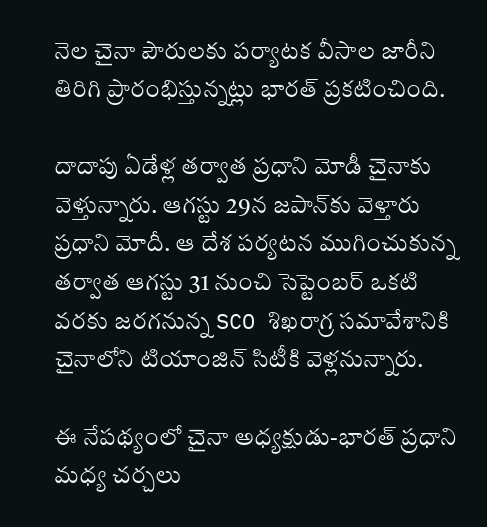నెల చైనా పౌరులకు పర్యాటక వీసాల జారీని తిరిగి ప్రారంభిస్తున్నట్లు భారత్ ప్రకటించింది.

దాదాపు ఏడేళ్ల తర్వాత ప్రధాని మోడీ చైనాకు వెళ్తున్నారు. ఆగస్టు 29న జపాన్‌కు వెళ్తారు ప్రధాని మోదీ. ఆ దేశ పర్యటన ముగించుకున్న తర్వాత ఆగస్టు 31 నుంచి సెప్టెంబర్ ఒకటి వరకు జరగనున్న SCO శిఖరాగ్ర సమావేశానికి చైనాలోని టియాంజిన్‌ సిటీకి వెళ్లనున్నారు.

ఈ నేపథ్యంలో చైనా అధ్యక్షుడు-భారత్ ప్రధాని మధ్య చర్చలు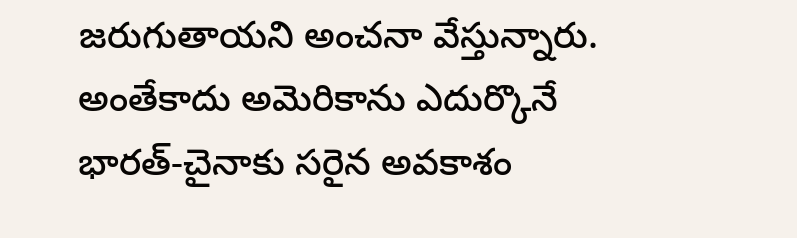జరుగుతాయని అంచనా వేస్తున్నారు. అంతేకాదు అమెరికాను ఎదుర్కొనే భారత్-చైనాకు సరైన అవకాశం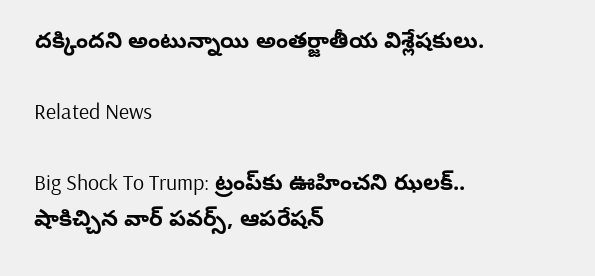దక్కిందని అంటున్నాయి అంతర్జాతీయ విశ్లేషకులు.

Related News

Big Shock To Trump: ట్రంప్‌కు ఊహించని ఝలక్.. షాకిచ్చిన వార్ పవర్స్, ఆపరేషన్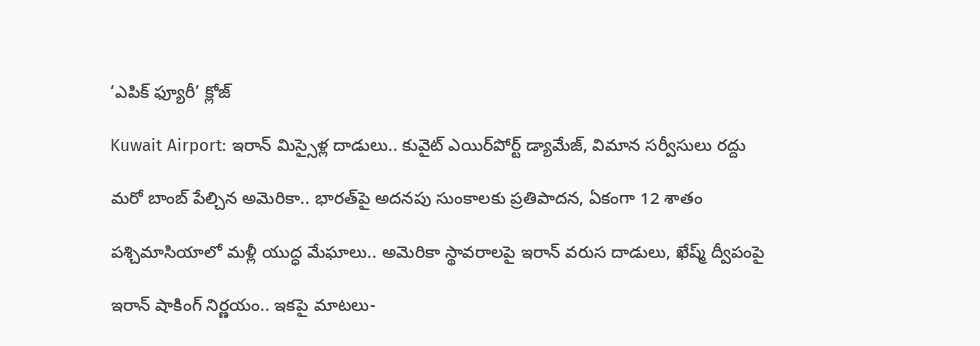‘ఎపిక్ ఫ్యూరీ’ క్లోజ్

Kuwait Airport: ఇరాన్ మిస్సైళ్ల దాడులు.. కువైట్‌ ఎయిర్‌పోర్ట్ డ్యామేజ్, విమాన సర్వీసులు రద్దు

మరో బాంబ్‌ పేల్చిన అమెరికా.. భారత్‌పై అదనపు సుంకాలకు ప్రతిపాదన, ఏకంగా 12 శాతం

పశ్చిమాసియాలో మళ్లీ యుద్ధ మేఘాలు.. అమెరికా స్థావరాలపై ఇరాన్ వరుస దాడులు, ఖేష్మ్ ద్వీపంపై

ఇరాన్ షాకింగ్ నిర్ణయం.. ఇకపై మాటలు-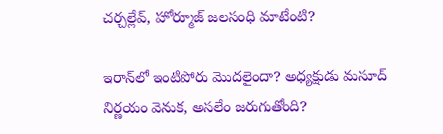చర్చల్లేవ్, హోర్మూజ్ జలసంధి మాటేంటి?

ఇరాన్‌లో ఇంటిపోరు మొదలైందా? అధ్యక్షుడు మసూద్‌ నిర్ణయం వెనుక, అసలేం జరుగుతోంది?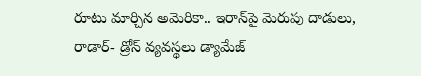రూటు మార్చిన అమెరికా.. ఇరాన్‌పై మెరుపు దాడులు, రాడార్- డ్రోన్ వ్యవస్థలు డ్యామేజ్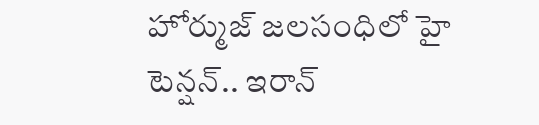హోర్ముజ్ జలసంధిలో హై టెన్షన్.. ఇరాన్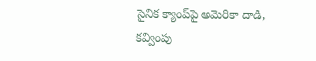సైనిక క్యాంప్‌పై అమెరికా దాడి, కవ్వింపు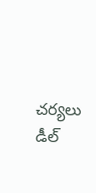చర్యలు డీల్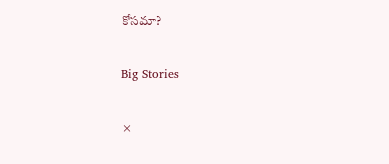కోసమా?

Big Stories

×